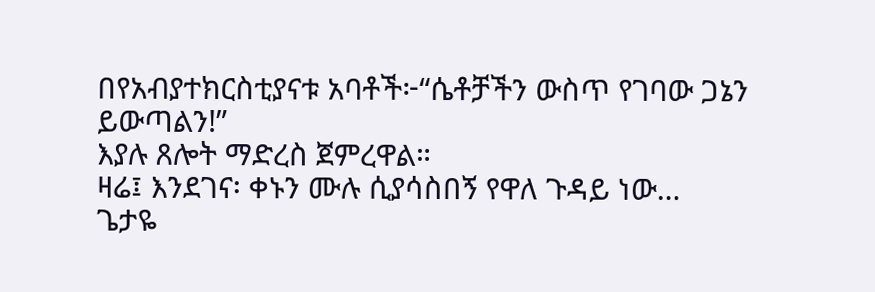በየአብያተክርስቲያናቱ አባቶች፦“ሴቶቻችን ውስጥ የገባው ጋኔን ይውጣልን!”
እያሉ ጸሎት ማድረስ ጀምረዋል።
ዛሬ፤ እንደገና፡ ቀኑን ሙሉ ሲያሳስበኝ የዋለ ጉዳይ ነው…
ጌታዬ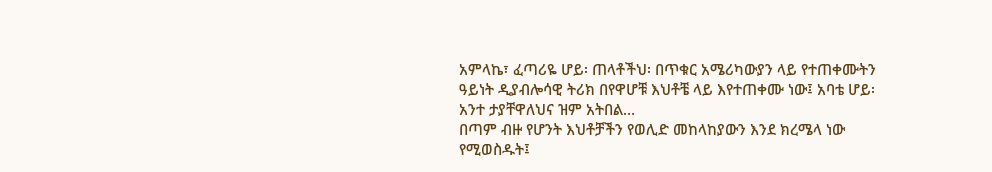አምላኬ፣ ፈጣሪዬ ሆይ፡ ጠላቶችህ፡ በጥቁር አሜሪካውያን ላይ የተጠቀሙትን ዓይነት ዲያብሎሳዊ ትሪክ በየዋሆቹ እህቶቼ ላይ እየተጠቀሙ ነው፤ አባቴ ሆይ፡ አንተ ታያቸዋለህና ዝም አትበል…
በጣም ብዙ የሆንት እህቶቻችን የወሊድ መከላከያውን እንደ ክረሜላ ነው የሚወስዱት፤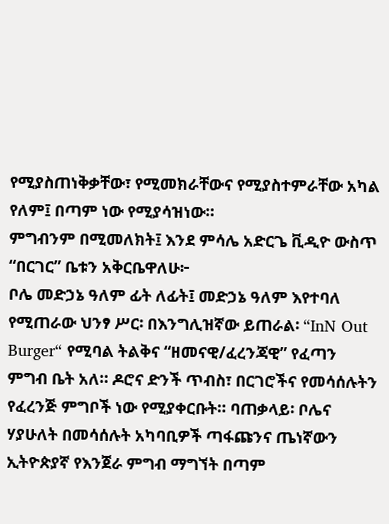የሚያስጠነቅቃቸው፣ የሚመክራቸውና የሚያስተምራቸው አካል የለም፤ በጣም ነው የሚያሳዝነው።
ምግብንም በሚመለክት፤ እንደ ምሳሌ አድርጌ ቪዲዮ ውስጥ “በርገር” ቤቱን አቅርቤዋለሁ፦
ቦሌ መድኃኔ ዓለም ፊት ለፊት፤ መድኃኔ ዓለም እየተባለ የሚጠራው ህንፃ ሥር፡ በእንግሊዝኛው ይጠራል፡ “InN Out Burger“ የሚባል ትልቅና “ዘመናዊ/ፈረንጃዊ” የፈጣን ምግብ ቤት አለ። ዶሮና ድንች ጥብስ፣ በርገሮችና የመሳሰሉትን የፈረንጅ ምግቦች ነው የሚያቀርቡት። ባጠቃላይ፡ ቦሌና ሃያሁለት በመሳሰሉት አካባቢዎች ጣፋጩንና ጤነኛውን ኢትዮጵያኛ የእንጀራ ምግብ ማግኘት በጣም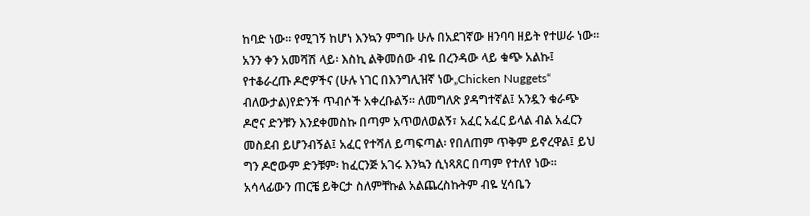ከባድ ነው። የሚገኝ ከሆነ እንኳን ምግቡ ሁሉ በአደገኛው ዘንባባ ዘይት የተሠራ ነው።
አንን ቀን አመሻሽ ላይ፡ እስኪ ልቅመሰው ብዬ በረንዳው ላይ ቁጭ አልኩ፤ የተቆራረጡ ዶሮዎችና (ሁሉ ነገር በእንግሊዝኛ ነው„Chicken Nuggets“ ብለውታል)የድንች ጥብሶች አቀረቡልኝ። ለመግለጽ ያዳግተኛል፤ አንዷን ቁራጭ ዶሮና ድንቹን እንደቀመስኩ በጣም አጥወለወልኝ፣ አፈር አፈር ይላል ብል አፈርን መስደብ ይሆንብኝል፤ አፈር የተሻለ ይጣፍጣል፡ የበለጠም ጥቅም ይኖረዋል፤ ይህ ግን ዶሮውም ድንቹም፡ ከፈርንጅ አገሩ እንኳን ሲነጻጸር በጣም የተለየ ነው።
አሳላፊውን ጠርቼ ይቅርታ ስለምቸኩል አልጨረስኩትም ብዬ ሂሳቤን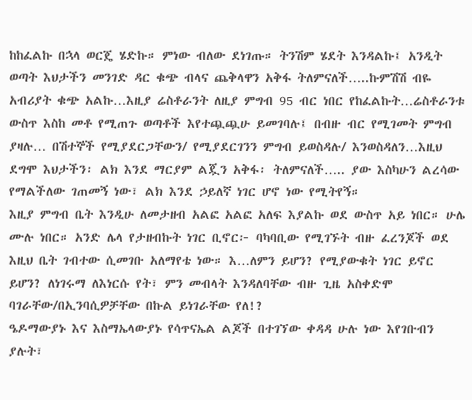ከከፈልኩ በኋላ ወርጄ ሄድኩ። ምነው ብለው ደነገጡ። ትንሽም ሄደት እንዳልኩ፤ አንዲት ወጣት እህታችን መንገድ ዳር ቁጭ ብላና ጨቅላዋን አቅፋ ትለምናለች…..ኩምሽሽ ብዬ አብሪያት ቁጭ አልኩ…እዚያ ሬስቶራንት ለዚያ ምግብ 95 ብር ነበር የከፈልኩት…ሬስቶራንቱ ውስጥ እስከ መቶ የሚጠጉ ወጣቶች እየተጯጯሁ ይመገባሉ፤ በብዙ ብር የሚገመት ምግብ ያዛሉ… በሽተኞች የሚያደርጋቸውን/ የሚያደርገንን ምግብ ይወስዳሉ/ እንወስዳለን…እዚህ ደግሞ እህታችን፡ ልክ እንደ ማርያም ልጇን አቅፋ፡ ትለምናለች….. ያው እስካሁን ልረሳው የማልችለው ገጠመኝ ነው፣ ልክ እንደ ኃይለኛ ነገር ሆኖ ነው የሚትየኝ።
እዚያ ምግብ ቤት እንዲሁ ለመታዘብ አልፎ አልፎ አለፍ እያልኩ ወደ ውስጥ አይ ነበር። ሁሌ ሙሉ ነበር። አንድ ሌላ የታዘብኩት ነገር ቢኖር፦ ባካባቢው የሚገኙት ብዙ ፈረንጆች ወደ እዚህ ቤት ገብተው ሲመገቡ አለማየቴ ነው። እ…ለምን ይሆን? የሚያውቁት ነገር ይኖር ይሆን? ለነገሩማ ለእነርሱ የት፣ ምን መብላት እንዳለባቸው ብዙ ጊዜ አስቀድሞ ባገራቸው/በኢንባሲዎቻቸው በኩል ይነገራቸው የለ!?
ዔዶማውያኑ እና እስማኤላውያኑ የሳጥናኤል ልጆች በተገኘው ቀዳዳ ሁሉ ነው እየገቡብን ያሉት፣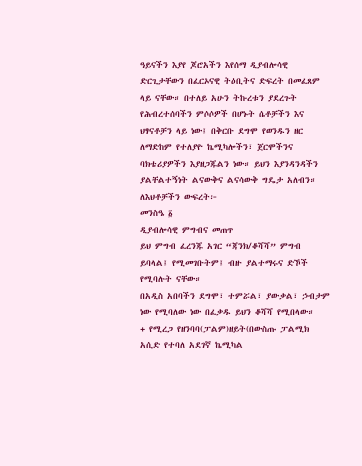ዓይናችን እያየ ጆሮአችን እየሰማ ዲያብሎሳዊ ድርጊታቸውን በፈርኦናዊ ትዕቢትና ድፍረት በመፈጸም ላይ ናቸው። በተለይ አሁን ትኩረቱን ያደረጉት የሕብረተሰባችን ምሶሶዎች በሆኑት ሴቶቻችን እና ህፃናቶቻን ላይ ነው፤ በቅርቡ ደግሞ የወንዱን ዘር ለማድከም የተለያዮ ኬሚካሎችን፣ ጀርሞችንና ባክቴሪያዎችን እያዘጋጁልን ነው። ይህን እያንዳንዳችን ያልቸልተኝነት ልናውቅና ልናሳውቅ ግዴታ አለብን።
ለእህቶቻችን ውፍረት፦
መንስዔ ፩
ዲያብሎሳዊ ምግብና መጠጥ
ይህ ምግብ ፈረንጁ አገር “ጃንክ/ቆሻሻ” ምግብ ይባላል፤ የሚመገቡትም፤ ብዙ ያልተማሩና ድኾች የሚባሉት ናቸው።
በአዲስ አበባችን ደግሞ፣ ተምሯል፣ ያውቃል፣ ኃብታም ነው የሚባለው ነው በፈቃዱ ይህን ቆሻሻ የሚበላው።
+ የሚረጋ የዘንባባ(ፓልም)ዘይት(በውስጡ ፓልሚክ አሲድ የተባለ አደገኛ ኬሚካል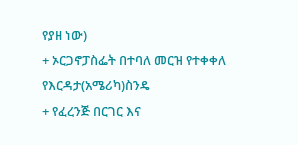የያዘ ነው)
+ ኦርጋኖፓስፌት በተባለ መርዝ የተቀቀለ የእርዳታ(አሜሪካ)ስንዴ
+ የፈረንጅ በርገር እና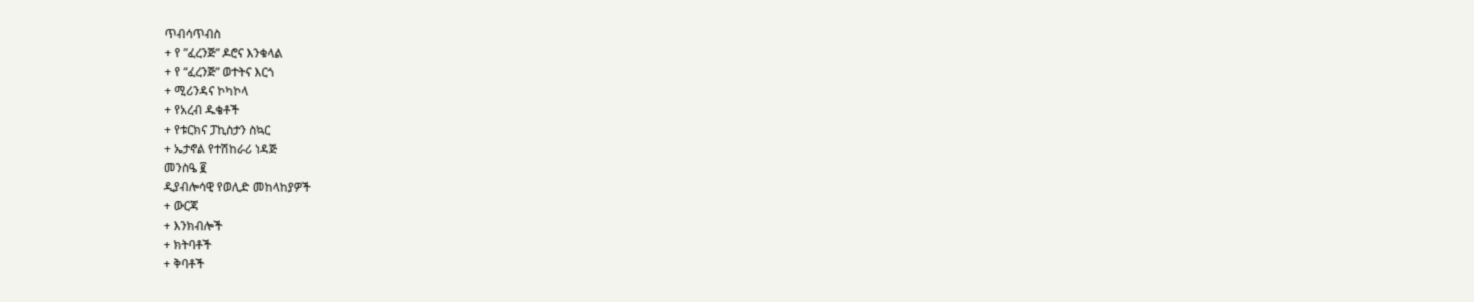ጥብሳጥብስ
+ የ ”ፈረንጅ” ዶሮና እንቁላል
+ የ “ፈረንጅ” ወተትና እርጎ
+ ሚሪንዳና ኮካኮላ
+ የአረብ ዱቄቶች
+ የቱርክና ፓኪስታን ስኳር
+ ኤታኖል የተሽከራሪ ነዳጅ
መንስዔ ፪
ዲያብሎሳዊ የወሊድ መከላከያዎች
+ ውርጃ
+ እንክብሎች
+ ክትባቶች
+ ቅባቶች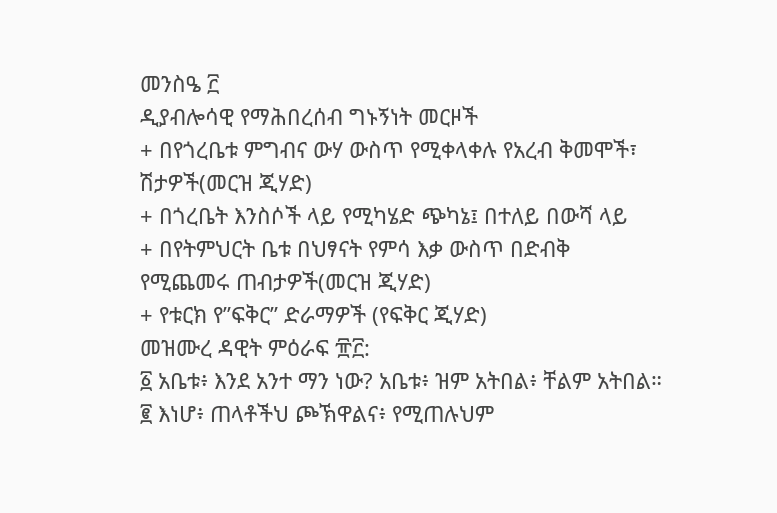መንስዔ ፫
ዲያብሎሳዊ የማሕበረሰብ ግኑኝነት መርዞች
+ በየጎረቤቱ ምግብና ውሃ ውስጥ የሚቀላቀሉ የአረብ ቅመሞች፣ ሽታዎች(መርዝ ጂሃድ)
+ በጎረቤት እንስሶች ላይ የሚካሄድ ጭካኔ፤ በተለይ በውሻ ላይ
+ በየትምህርት ቤቱ በህፃናት የምሳ እቃ ውስጥ በድብቅ የሚጨመሩ ጠብታዎች(መርዝ ጂሃድ)
+ የቱርክ የ”ፍቅር” ድራማዎች (የፍቅር ጂሃድ)
መዝሙረ ዳዊት ምዕራፍ ፹፫:
፩ አቤቱ፥ እንደ አንተ ማን ነው? አቤቱ፥ ዝም አትበል፥ ቸልም አትበል።
፪ እነሆ፥ ጠላቶችህ ጮኽዋልና፥ የሚጠሉህም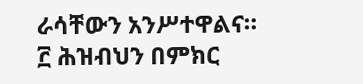ራሳቸውን አንሥተዋልና።
፫ ሕዝብህን በምክር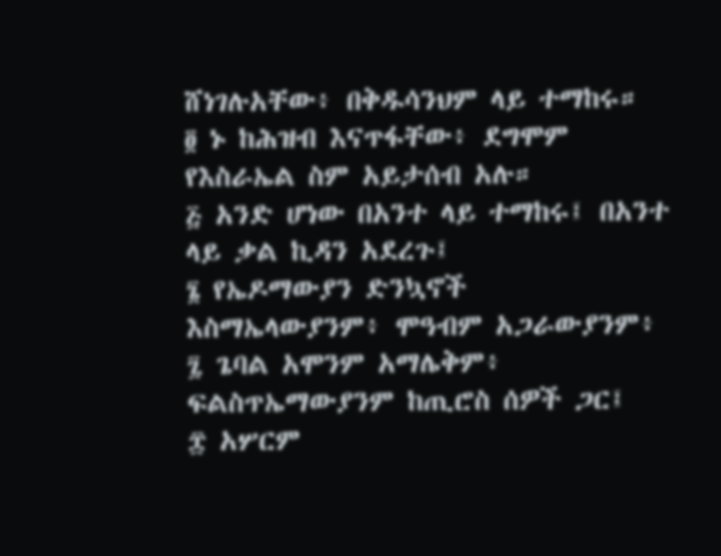ሸነገሉአቸው፥ በቅዱሳንህም ላይ ተማከሩ።
፬ ኑ ከሕዝብ እናጥፋቸው፥ ደግሞም የእስራኤል ስም አይታሰብ አሉ።
፭ አንድ ሆነው በአንተ ላይ ተማከሩ፤ በአንተ ላይ ቃል ኪዳን አደረጉ፤
፮ የኤዶማውያን ድንኳኖች እስማኤላውያንም፥ ሞዓብም አጋራውያንም፥
፯ ጌባል አሞንም አማሌቅም፥ ፍልስጥኤማውያንም ከጢሮስ ሰዎች ጋር፤
፰ አሦርም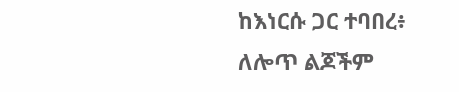ከእነርሱ ጋር ተባበረ፥ ለሎጥ ልጆችም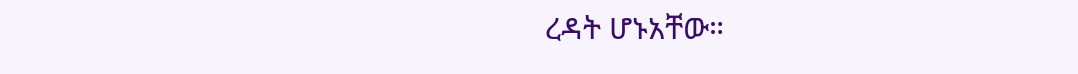ረዳት ሆኑአቸው።